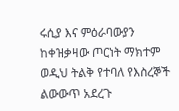ሩሲያ እና ምዕራባውያን ከቀዝቃዛው ጦርነት ማክተም ወዲህ ትልቅ የተባለ የእስረኞች ልውውጥ አደረጉ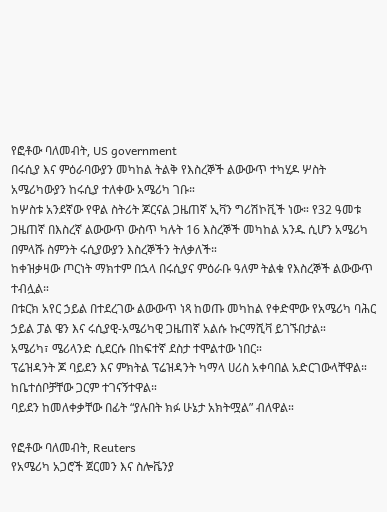የፎቶው ባለመብት, US government
በሩሲያ እና ምዕራባውያን መካከል ትልቅ የእስረኞች ልውውጥ ተካሂዶ ሦስት አሜሪካውያን ከሩሲያ ተለቀው አሜሪካ ገቡ።
ከሦስቱ አንደኛው የዋል ስትሪት ጆርናል ጋዜጠኛ ኢቫን ግሪሽኮቪች ነው። የ32 ዓመቱ ጋዜጠኛ በእስረኛ ልውውጥ ውስጥ ካሉት 16 እስረኞች መካከል አንዱ ሲሆን አሜሪካ በምላሹ ስምንት ሩሲያውያን እስረኞችን ትለቃለች።
ከቀዝቃዛው ጦርነት ማክተም በኋላ በሩሲያና ምዕራቡ ዓለም ትልቁ የእስረኞች ልውውጥ ተብሏል።
በቱርክ አየር ኃይል በተደረገው ልውውጥ ነጻ ከወጡ መካከል የቀድሞው የአሜሪካ ባሕር ኃይል ፓል ዌን እና ሩሲያዊ-አሜሪካዊ ጋዜጠኛ አልሱ ኩርማሺቫ ይገኙበታል።
አሜሪካ፣ ሜሪላንድ ሲደርሱ በከፍተኛ ደስታ ተሞልተው ነበር።
ፕሬዝዳንት ጆ ባይደን እና ምክትል ፕሬዝዳንት ካማላ ሀሪስ አቀባበል አድርገውላቸዋል። ከቤተሰቦቻቸው ጋርም ተገናኝተዋል።
ባይደን ከመለቀቃቸው በፊት “ያሉበት ክፉ ሁኔታ አክትሟል” ብለዋል።

የፎቶው ባለመብት, Reuters
የአሜሪካ አጋሮች ጀርመን እና ስሎቬንያ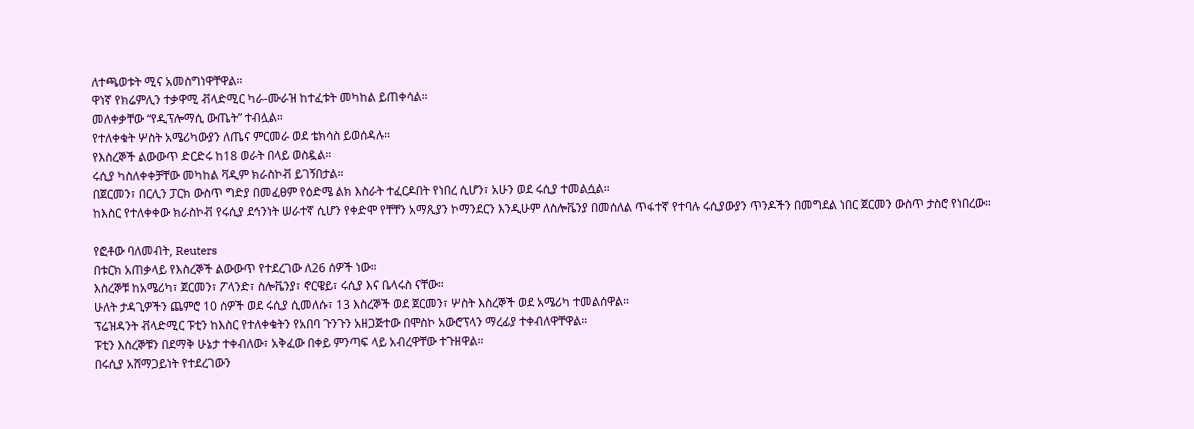ለተጫወቱት ሚና አመስግነዋቸዋል።
ዋነኛ የክሬምሊን ተቃዋሚ ቭላድሚር ካራ-ሙራዝ ከተፈቱት መካከል ይጠቀሳል።
መለቀቃቸው “የዲፕሎማሲ ውጤት” ተብሏል።
የተለቀቁት ሦስት አሜሪካውያን ለጤና ምርመራ ወደ ቴክሳስ ይወሰዳሉ።
የእስረኞች ልውውጥ ድርድሩ ከ18 ወራት በላይ ወስዷል።
ሩሲያ ካስለቀቀቻቸው መካከል ቫዲም ክራስኮቭ ይገኝበታል።
በጀርመን፣ በርሊን ፓርክ ውስጥ ግድያ በመፈፀም የዕድሜ ልክ እስራት ተፈርዶበት የነበረ ሲሆን፣ አሁን ወደ ሩሲያ ተመልሷል።
ከእስር የተለቀቀው ክራስኮቭ የሩሲያ ደኅንነት ሠራተኛ ሲሆን የቀድሞ የቸቸን አማጺያን ኮማንደርን እንዲሁም ለስሎቬንያ በመሰለል ጥፋተኛ የተባሉ ሩሲያውያን ጥንዶችን በመግደል ነበር ጀርመን ውስጥ ታስሮ የነበረው።

የፎቶው ባለመብት, Reuters
በቱርክ አጠቃላይ የእስረኞች ልውውጥ የተደረገው ለ26 ሰዎች ነው።
እስረኞቹ ከአሜሪካ፣ ጀርመን፣ ፖላንድ፣ ስሎቬንያ፣ ኖርዌይ፣ ሩሲያ እና ቤላሩስ ናቸው።
ሁለት ታዳጊዎችን ጨምሮ 10 ሰዎች ወደ ሩሲያ ሲመለሱ፣ 13 እስረኞች ወደ ጀርመን፣ ሦስት እስረኞች ወደ አሜሪካ ተመልሰዋል።
ፕሬዝዳንት ቭላድሚር ፑቲን ከእስር የተለቀቁትን የአበባ ጉንጉን አዘጋጅተው በሞስኮ አውሮፕላን ማረፊያ ተቀብለዋቸዋል።
ፑቲን እስረኞቹን በደማቅ ሁኔታ ተቀብለው፣ አቅፈው በቀይ ምንጣፍ ላይ አብረዋቸው ተጉዘዋል።
በሩሲያ አሸማጋይነት የተደረገውን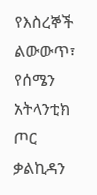የእስረኞች ልውውጥ፣ የሰሜን አትላንቲክ ጦር ቃልኪዳን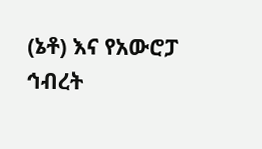(ኔቶ) እና የአውሮፓ ኅብረት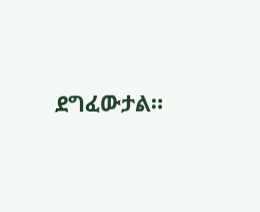ደግፈውታል።